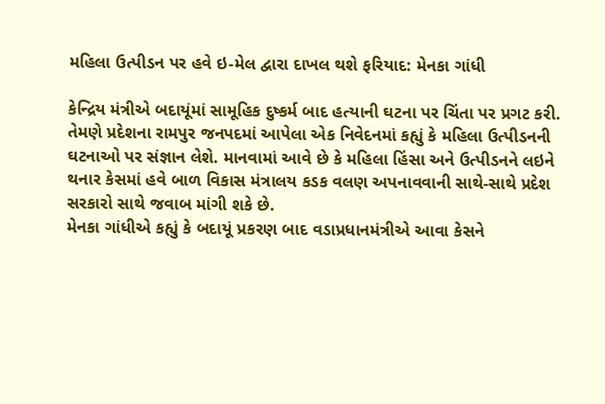મહિલા ઉત્પીડન પર હવે ઇ-મેલ દ્વારા દાખલ થશે ફરિયાદ: મેનકા ગાંધી

કેન્દ્રિય મંત્રીએ બદાયૂંમાં સામૂહિક દુષ્કર્મ બાદ હત્યાની ઘટના પર ચિંતા પર પ્રગટ કરી. તેમણે પ્રદેશના રામપુર જનપદમાં આપેલા એક નિવેદનમાં કહ્યું કે મહિલા ઉત્પીડનની ઘટનાઓ પર સંજ્ઞાન લેશે. માનવામાં આવે છે કે મહિલા હિંસા અને ઉત્પીડનને લઇને થનાર કેસમાં હવે બાળ વિકાસ મંત્રાલય કડક વલણ અપનાવવાની સાથે-સાથે પ્રદેશ સરકારો સાથે જવાબ માંગી શકે છે.
મેનકા ગાંધીએ કહ્યું કે બદાયૂં પ્રકરણ બાદ વડાપ્રધાનમંત્રીએ આવા કેસને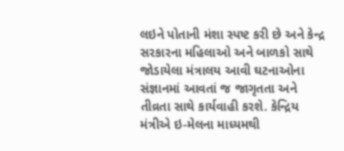લઇને પોતાની મંશા સ્પષ્ટ કરી છે અને કેન્દ્ર સરકારના મહિલાઓ અને બાળકો સાથે જોડાયેલા મંત્રાલય આવી ઘટનાઓના સંજ્ઞાનમાં આવતાં જ જાગૃતતા અને તીવ્રતા સાથે કાર્યવાહી કરશે. કેન્દ્રિય મંત્રીએ ઇ-મેલના માધ્યમથી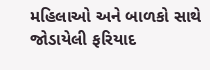મહિલાઓ અને બાળકો સાથે જોડાયેલી ફરિયાદ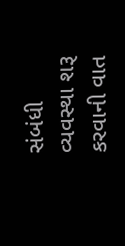સંબંધી વ્યવસ્થા શરૂ કરવાની વાત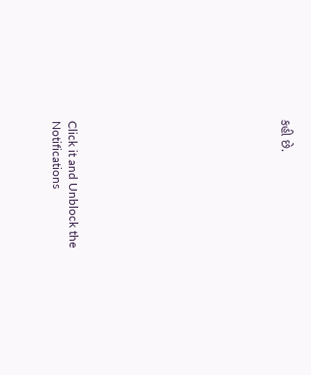કહી છે.












Click it and Unblock the Notifications